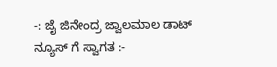-: ಜೈ ಜಿನೇಂದ್ರ ಜ್ವಾಲಮಾಲ ಡಾಟ್ ನ್ಯೂಸ್ ಗೆ ಸ್ವಾಗತ :-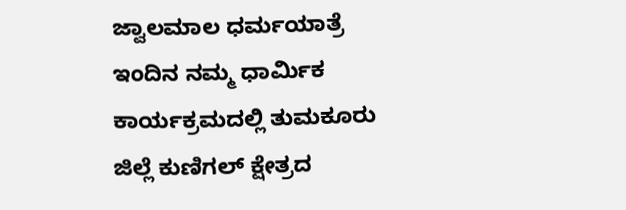ಜ್ವಾಲಮಾಲ ಧರ್ಮಯಾತ್ರೆ
ಇಂದಿನ ನಮ್ಮ ಧಾರ್ಮಿಕ ಕಾರ್ಯಕ್ರಮದಲ್ಲಿ ತುಮಕೂರು ಜಿಲ್ಲೆ ಕುಣಿಗಲ್ ಕ್ಷೇತ್ರದ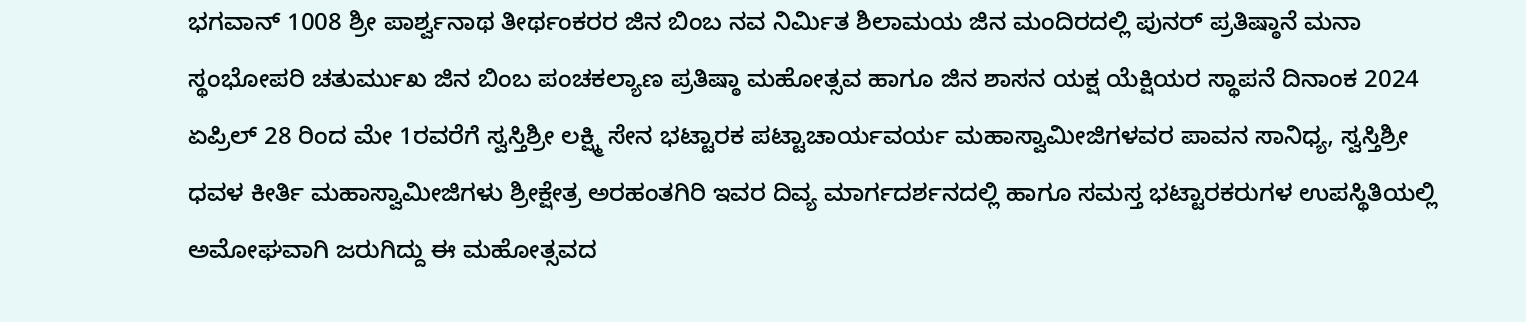ಭಗವಾನ್ 1008 ಶ್ರೀ ಪಾರ್ಶ್ವನಾಥ ತೀರ್ಥಂಕರರ ಜಿನ ಬಿಂಬ ನವ ನಿರ್ಮಿತ ಶಿಲಾಮಯ ಜಿನ ಮಂದಿರದಲ್ಲಿ ಪುನರ್ ಪ್ರತಿಷ್ಠಾನೆ ಮನಾ ಸ್ಥಂಭೋಪರಿ ಚತುರ್ಮುಖ ಜಿನ ಬಿಂಬ ಪಂಚಕಲ್ಯಾಣ ಪ್ರತಿಷ್ಠಾ ಮಹೋತ್ಸವ ಹಾಗೂ ಜಿನ ಶಾಸನ ಯಕ್ಷ ಯೆಕ್ಷಿಯರ ಸ್ಥಾಪನೆ ದಿನಾಂಕ 2024 ಏಪ್ರಿಲ್ 28 ರಿಂದ ಮೇ 1ರವರೆಗೆ ಸ್ವಸ್ತಿಶ್ರೀ ಲಕ್ಷ್ಮಿ ಸೇನ ಭಟ್ಟಾರಕ ಪಟ್ಟಾಚಾರ್ಯವರ್ಯ ಮಹಾಸ್ವಾಮೀಜಿಗಳವರ ಪಾವನ ಸಾನಿಧ್ಯ, ಸ್ವಸ್ತಿಶ್ರೀ ಧವಳ ಕೀರ್ತಿ ಮಹಾಸ್ವಾಮೀಜಿಗಳು ಶ್ರೀಕ್ಷೇತ್ರ ಅರಹಂತಗಿರಿ ಇವರ ದಿವ್ಯ ಮಾರ್ಗದರ್ಶನದಲ್ಲಿ ಹಾಗೂ ಸಮಸ್ತ ಭಟ್ಟಾರಕರುಗಳ ಉಪಸ್ಥಿತಿಯಲ್ಲಿ ಅಮೋಘವಾಗಿ ಜರುಗಿದ್ದು ಈ ಮಹೋತ್ಸವದ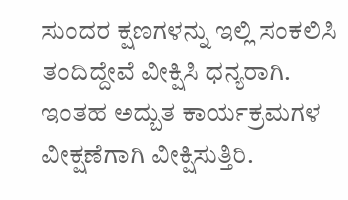ಸುಂದರ ಕ್ಷಣಗಳನ್ನು ಇಲ್ಲಿ ಸಂಕಲಿಸಿ ತಂದಿದ್ದೇವೆ ವೀಕ್ಷಿಸಿ ಧನ್ಯರಾಗಿ.
ಇಂತಹ ಅದ್ಬುತ ಕಾರ್ಯಕ್ರಮಗಳ ವೀಕ್ಷಣೆಗಾಗಿ ವೀಕ್ಷಿಸುತ್ತಿರಿ.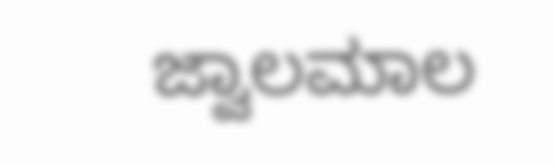ಜ್ವಾಲಮಾಲ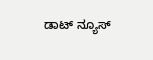ಡಾಟ್ ನ್ಯೂಸ್